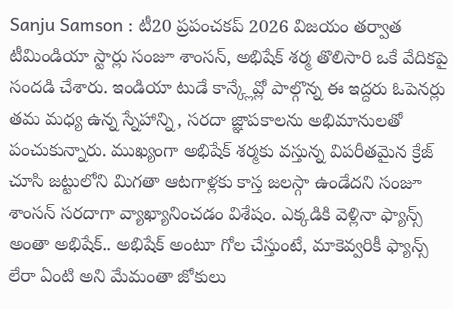Sanju Samson : టీ20 ప్రపంచకప్ 2026 విజయం తర్వాత టీమిండియా స్టార్లు సంజూ శాంసన్, అభిషేక్ శర్మ తొలిసారి ఒకే వేదికపై సందడి చేశారు. ఇండియా టుడే కాన్క్లేవ్లో పాల్గొన్న ఈ ఇద్దరు ఓపెనర్లు తమ మధ్య ఉన్న స్నేహాన్ని, సరదా జ్ఞాపకాలను అభిమానులతో పంచుకున్నారు. ముఖ్యంగా అభిషేక్ శర్మకు వస్తున్న విపరీతమైన క్రేజ్ చూసి జట్టులోని మిగతా ఆటగాళ్లకు కాస్త జలస్గా ఉండేదని సంజూ శాంసన్ సరదాగా వ్యాఖ్యానించడం విశేషం. ఎక్కడికి వెళ్లినా ఫ్యాన్స్ అంతా అభిషేక్.. అభిషేక్ అంటూ గోల చేస్తుంటే, మాకెవ్వరికీ ఫ్యాన్స్ లేరా ఏంటి అని మేమంతా జోకులు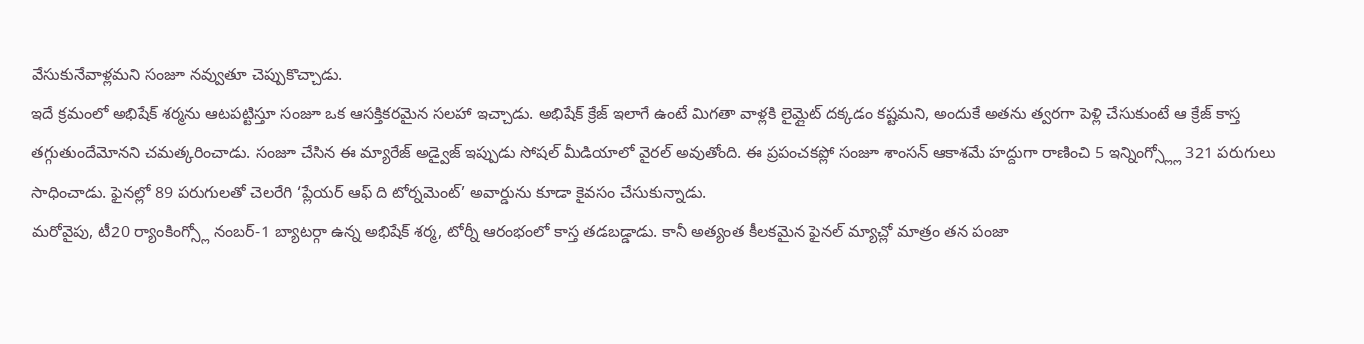వేసుకునేవాళ్లమని సంజూ నవ్వుతూ చెప్పుకొచ్చాడు.
ఇదే క్రమంలో అభిషేక్ శర్మను ఆటపట్టిస్తూ సంజూ ఒక ఆసక్తికరమైన సలహా ఇచ్చాడు. అభిషేక్ క్రేజ్ ఇలాగే ఉంటే మిగతా వాళ్లకి లైమ్లైట్ దక్కడం కష్టమని, అందుకే అతను త్వరగా పెళ్లి చేసుకుంటే ఆ క్రేజ్ కాస్త తగ్గుతుందేమోనని చమత్కరించాడు. సంజూ చేసిన ఈ మ్యారేజ్ అడ్వైజ్ ఇప్పుడు సోషల్ మీడియాలో వైరల్ అవుతోంది. ఈ ప్రపంచకప్లో సంజూ శాంసన్ ఆకాశమే హద్దుగా రాణించి 5 ఇన్నింగ్స్ల్లో 321 పరుగులు సాధించాడు. ఫైనల్లో 89 పరుగులతో చెలరేగి ‘ప్లేయర్ ఆఫ్ ది టోర్నమెంట్’ అవార్డును కూడా కైవసం చేసుకున్నాడు.
మరోవైపు, టీ20 ర్యాంకింగ్స్లో నంబర్-1 బ్యాటర్గా ఉన్న అభిషేక్ శర్మ, టోర్నీ ఆరంభంలో కాస్త తడబడ్డాడు. కానీ అత్యంత కీలకమైన ఫైనల్ మ్యాచ్లో మాత్రం తన పంజా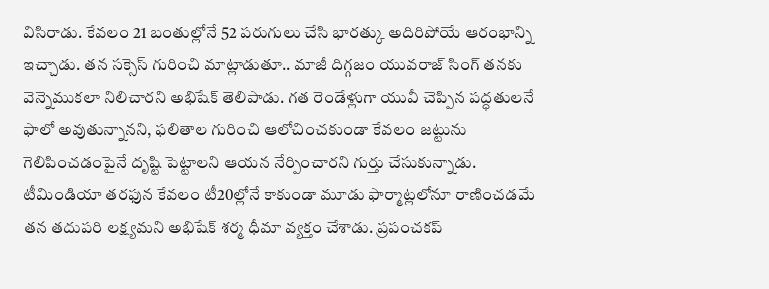విసిరాడు. కేవలం 21 బంతుల్లోనే 52 పరుగులు చేసి భారత్కు అదిరిపోయే ఆరంభాన్ని ఇచ్చాడు. తన సక్సెస్ గురించి మాట్లాడుతూ.. మాజీ దిగ్గజం యువరాజ్ సింగ్ తనకు వెన్నెముకలా నిలిచారని అభిషేక్ తెలిపాడు. గత రెండేళ్లుగా యువీ చెప్పిన పద్ధతులనే ఫాలో అవుతున్నానని, ఫలితాల గురించి ఆలోచించకుండా కేవలం జట్టును గెలిపించడంపైనే దృష్టి పెట్టాలని ఆయన నేర్పించారని గుర్తు చేసుకున్నాడు.
టీమిండియా తరఫున కేవలం టీ20ల్లోనే కాకుండా మూడు ఫార్మాట్లలోనూ రాణించడమే తన తదుపరి లక్ష్యమని అభిషేక్ శర్మ ధీమా వ్యక్తం చేశాడు. ప్రపంచకప్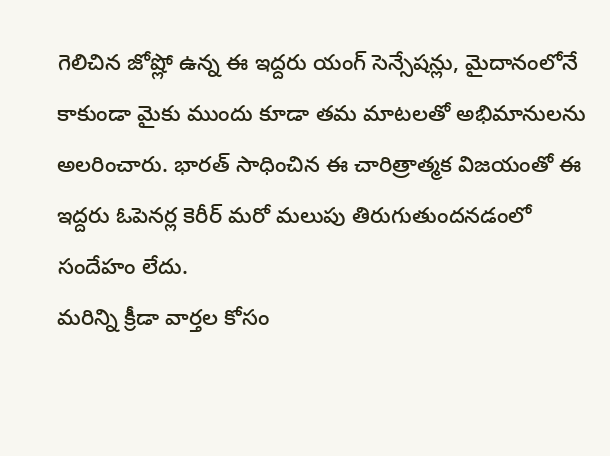గెలిచిన జోష్లో ఉన్న ఈ ఇద్దరు యంగ్ సెన్సేషన్లు, మైదానంలోనే కాకుండా మైకు ముందు కూడా తమ మాటలతో అభిమానులను అలరించారు. భారత్ సాధించిన ఈ చారిత్రాత్మక విజయంతో ఈ ఇద్దరు ఓపెనర్ల కెరీర్ మరో మలుపు తిరుగుతుందనడంలో సందేహం లేదు.
మరిన్ని క్రీడా వార్తల కోసం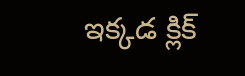ఇక్కడ క్లిక్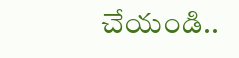చేయండి..